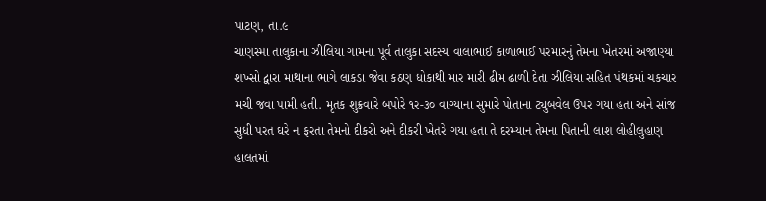પાટણ, તા.૯
ચાણસ્મા તાલુકાના ઝીલિયા ગામના પૂર્વ તાલુકા સદસ્ય વાલાભાઈ કાળાભાઈ પરમારનું તેમના ખેતરમાં અજાણ્યા શખ્સો દ્વારા માથાના ભાગે લાકડા જેવા કઠણ ધોકાથી માર મારી ઢીમ ઢાળી દેતા ઝીલિયા સહિત પંથકમાં ચકચાર મચી જવા પામી હતી. મૃતક શુક્રવારે બપોરે ૧ર-૩૦ વાગ્યાના સુમારે પોતાના ટ્યુબવેલ ઉપર ગયા હતા અને સાંજ સુધી પરત ઘરે ન ફરતા તેમનો દીકરો અને દીકરી ખેતરે ગયા હતા તે દરમ્યાન તેમના પિતાની લાશ લોહીલુહાણ હાલતમાં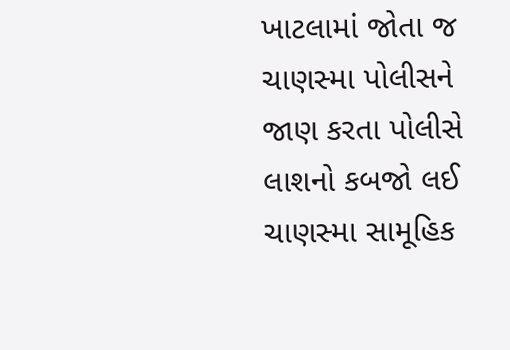ખાટલામાં જોતા જ ચાણસ્મા પોલીસને જાણ કરતા પોલીસે લાશનો કબજો લઈ ચાણસ્મા સામૂહિક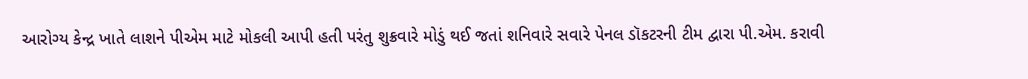આરોગ્ય કેન્દ્ર ખાતે લાશને પીએમ માટે મોકલી આપી હતી પરંતુ શુક્રવારે મોડું થઈ જતાં શનિવારે સવારે પેનલ ડૉકટરની ટીમ દ્વારા પી.એમ. કરાવી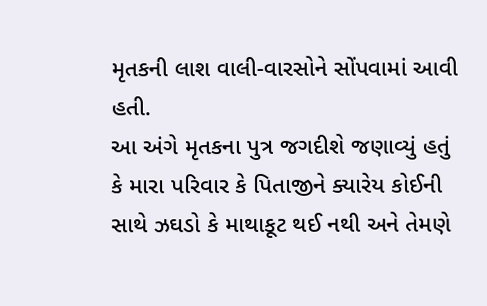મૃતકની લાશ વાલી-વારસોને સોંપવામાં આવી હતી.
આ અંગે મૃતકના પુત્ર જગદીશે જણાવ્યું હતું કે મારા પરિવાર કે પિતાજીને ક્યારેય કોઈની સાથે ઝઘડો કે માથાકૂટ થઈ નથી અને તેમણે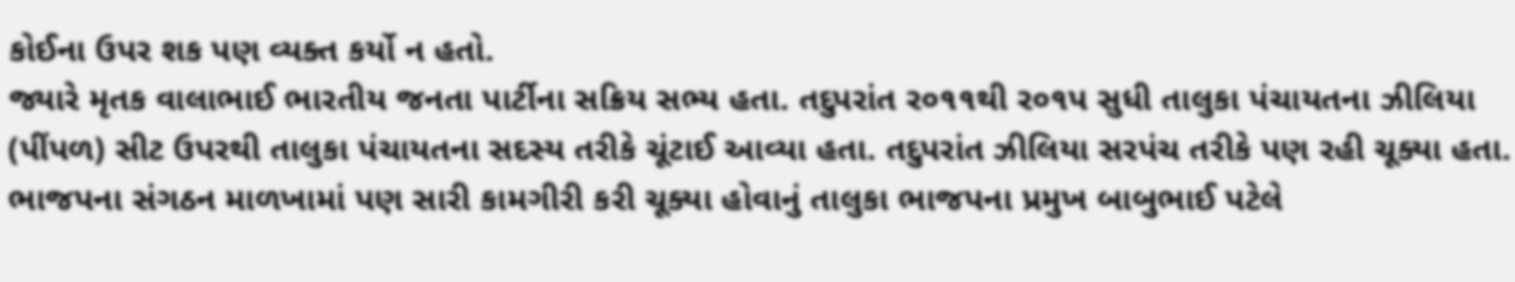કોઈના ઉપર શક પણ વ્યક્ત કર્યો ન હતો.
જ્યારે મૃતક વાલાભાઈ ભારતીય જનતા પાર્ટીના સક્રિય સભ્ય હતા. તદુપરાંત ર૦૧૧થી ર૦૧પ સુધી તાલુકા પંચાયતના ઝીલિયા (પીંપળ) સીટ ઉપરથી તાલુકા પંચાયતના સદસ્ય તરીકે ચૂંટાઈ આવ્યા હતા. તદુપરાંત ઝીલિયા સરપંચ તરીકે પણ રહી ચૂક્યા હતા. ભાજપના સંગઠન માળખામાં પણ સારી કામગીરી કરી ચૂક્યા હોવાનું તાલુકા ભાજપના પ્રમુખ બાબુભાઈ પટેલે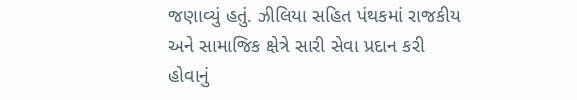જણાવ્યું હતું. ઝીલિયા સહિત પંથકમાં રાજકીય અને સામાજિક ક્ષેત્રે સારી સેવા પ્રદાન કરી હોવાનું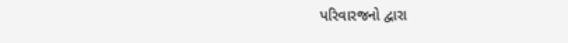પરિવારજનો દ્વારા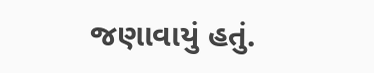જણાવાયું હતું.